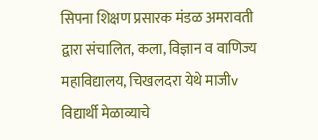सिपना शिक्षण प्रसारक मंडळ अमरावती द्वारा संचालित, कला, विज्ञान व वाणिज्य महाविद्यालय, चिखलदरा येथे माजीv विद्यार्थी मेळाव्याचे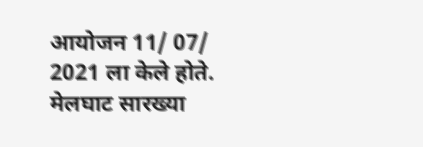आयोजन 11/ 07/ 2021 ला केले होते. मेलघाट सारख्या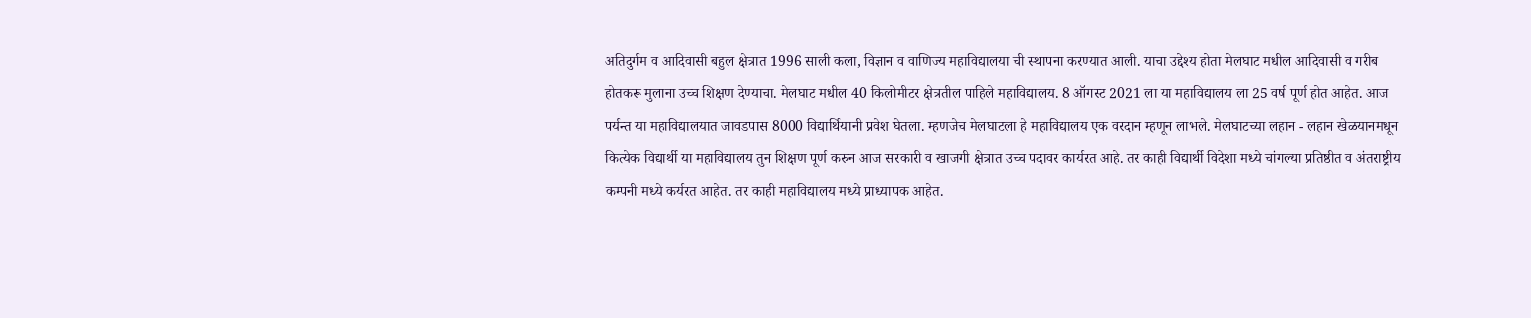अतिदुर्गम व आदिवासी बहुल क्षेत्रात 1996 साली कला, विज्ञान व वाणिज्य महाविद्यालया ची स्थापना करण्यात आली. याचा उद्देश्य होता मेलघाट मधील आदिवासी व गरीब होतकरू मुलाना उच्च शिक्षण देण्याचा. मेलघाट मधील 40 किलोमीटर क्षेत्रतील पाहिले महाविद्यालय. 8 ऑगस्ट 2021 ला या महाविद्यालय ला 25 वर्ष पूर्ण होत आहेत. आज पर्यन्त या महाविद्यालयात जावडपास 8000 विद्यार्थियानी प्रवेश घेतला. म्हणजेच मेलघाटला हे महाविद्यालय एक वरदान म्हणून लाभले. मेलघाटच्या लहान - लहान खेळयानमधून कित्येक विद्यार्थी या महाविद्यालय तुन शिक्षण पूर्ण करुन आज सरकारी व खाजगी क्षेत्रात उच्च पदावर कार्यरत आहे. तर काही विद्यार्थी विदेशा मध्ये चांगल्या प्रतिष्ठीत व अंतराष्ट्रीय कम्पनी मध्ये कर्यरत आहेत. तर काही महाविद्यालय मध्ये प्राध्यापक आहेत.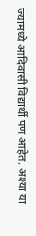ज्यामध्ये आदिवासी विद्यार्थी पण आहेत. अश्या या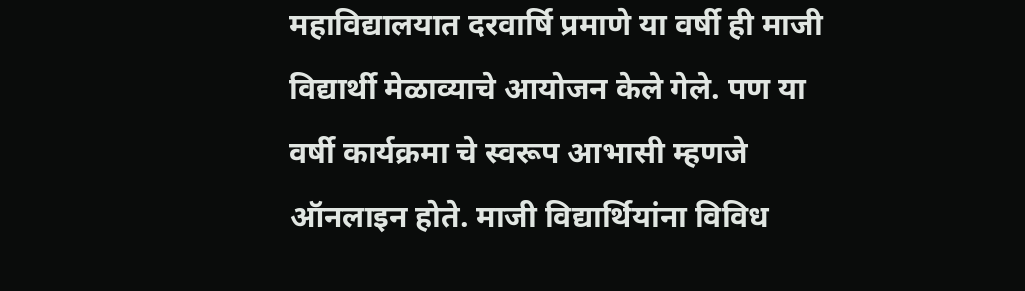महाविद्यालयात दरवार्षि प्रमाणे या वर्षी ही माजी विद्यार्थी मेळाव्याचे आयोजन केले गेले. पण या वर्षी कार्यक्रमा चे स्वरूप आभासी म्हणजे ऑनलाइन होते. माजी विद्यार्थियांना विविध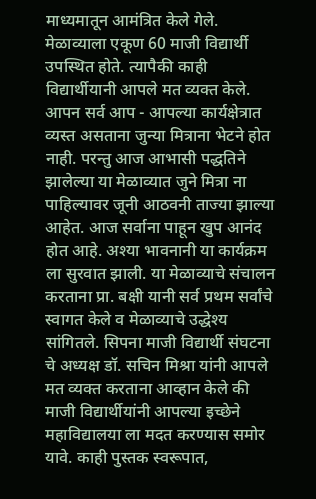माध्यमातून आमंत्रित केले गेले. मेळाव्याला एकूण 60 माजी विद्यार्थी उपस्थित होते. त्यापैकी काही विद्यार्थीयानी आपले मत व्यक्त केले. आपन सर्व आप - आपल्या कार्यक्षेत्रात व्यस्त असताना जुन्या मित्राना भेटने होत नाही. परन्तु आज आभासी पद्धतिने झालेल्या या मेळाव्यात जुने मित्रा ना पाहिल्यावर जूनी आठवनी ताज्या झाल्या आहेत. आज सर्वाना पाहून खुप आनंद होत आहे. अश्या भावनानी या कार्यक्रम ला सुरवात झाली. या मेळाव्याचे संचालन करताना प्रा. बक्षी यानी सर्व प्रथम सर्वांचे स्वागत केले व मेळाव्याचे उद्धेश्य सांगितले. सिपना माजी विद्यार्थी संघटना चे अध्यक्ष डॉ. सचिन मिश्रा यांनी आपले मत व्यक्त करताना आव्हान केले की माजी विद्यार्थीयांनी आपल्या इच्छेने महाविद्यालया ला मदत करण्यास समोर यावे. काही पुस्तक स्वरूपात,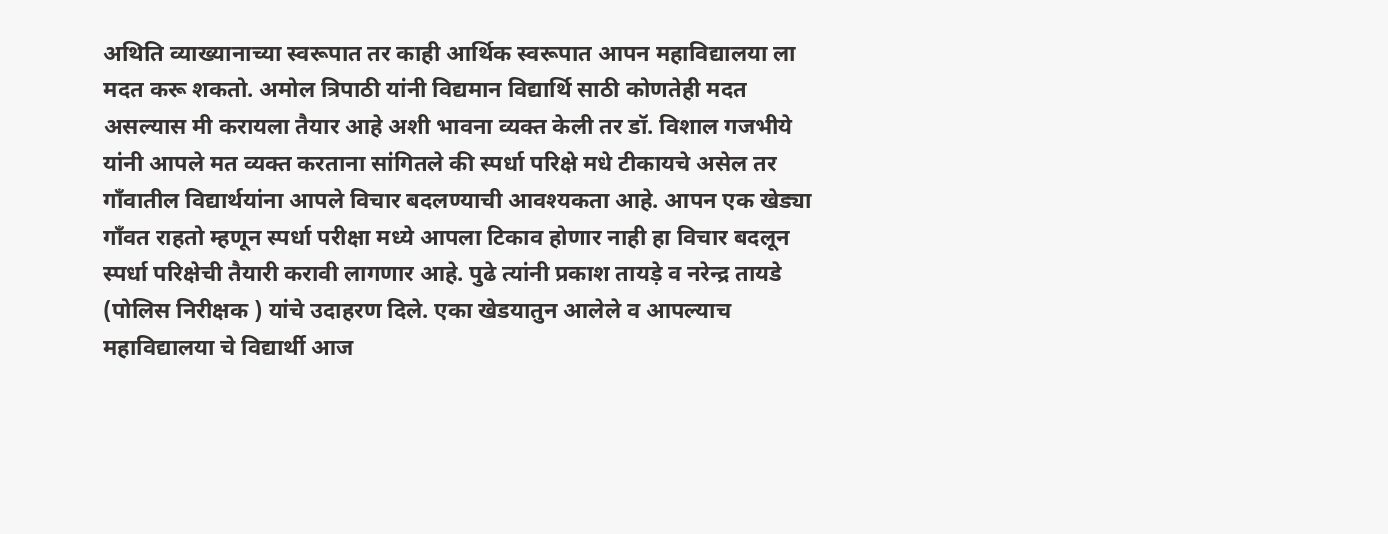अथिति व्याख्यानाच्या स्वरूपात तर काही आर्थिक स्वरूपात आपन महाविद्यालया ला मदत करू शकतो. अमोल त्रिपाठी यांनी विद्यमान विद्यार्थि साठी कोणतेही मदत असल्यास मी करायला तैयार आहे अशी भावना व्यक्त केली तर डॉ. विशाल गजभीये यांनी आपले मत व्यक्त करताना सांगितले की स्पर्धा परिक्षे मधे टीकायचे असेल तर गाँवातील विद्यार्थयांना आपले विचार बदलण्याची आवश्यकता आहे. आपन एक खेड्या गाँवत राहतो म्हणून स्पर्धा परीक्षा मध्ये आपला टिकाव होणार नाही हा विचार बदलून स्पर्धा परिक्षेची तैयारी करावी लागणार आहे. पुढे त्यांनी प्रकाश तायड़े व नरेन्द्र तायडे (पोलिस निरीक्षक ) यांचे उदाहरण दिले. एका खेडयातुन आलेले व आपल्याच महाविद्यालया चे विद्यार्थी आज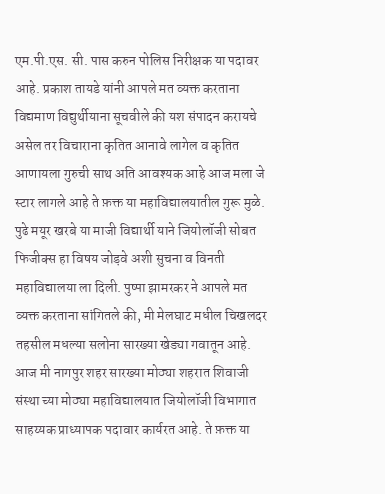एम.पी.एस. सी. पास करुन पोलिस निरीक्षक या पदावर आहे. प्रकाश तायडे यांनी आपले मत व्यक्त करताना विद्यमाण विद्युर्थीयाना सूचवीले की यश संपादन करायचे असेल तर विचाराना कृतित आनावे लागेल व कृतित आणायला गुरुची साथ अति आवश्यक आहे आज मला जे स्टार लागले आहे ते फ़क्त या महाविद्यालयातील गुरू मुळे. पुढे मयूर खरबे या माजी विद्यार्थी याने जियोलॉजी सोबत फिजीक्स हा विषय जोड़वे अशी सुचना व विनती महाविद्यालया ला दिली. पुष्पा झामरकर ने आपले मत व्यक्त करताना सांगितले की, मी मेलघाट मधील चिखलदर तहसील मधल्या सलोना सारख्या खेड्या गवातून आहे. आज मी नागपुर शहर सारख्या मोठ्या शहरात शिवाजी संस्था च्या मोठ्या महाविद्यालयात जियोलॉजी विभागात साहय्यक प्राध्यापक पदावार कार्यरत आहे. ते फ़क्त या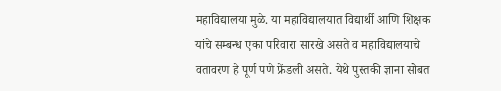महाविद्यालया मुळे. या महाविद्यालयात विद्यार्थी आणि शिक्षक यांचे सम्बन्ध एका परिवारा सारखे असते व महाविद्यालयाचे वतावरण हे पूर्ण पणे फ्रेंडली असते. येथे पुस्तकी ज्ञाना सोबत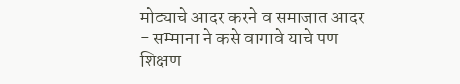मोट्याचे आदर करने व समाजात आदर - सम्माना ने कसे वागावे याचे पण शिक्षण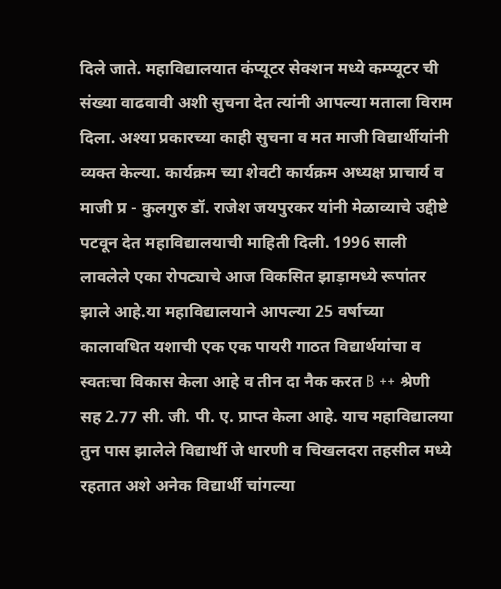दिले जाते. महाविद्यालयात कंप्यूटर सेक्शन मध्ये कम्प्यूटर ची संख्या वाढवावी अशी सुचना देत त्यांनी आपल्या मताला विराम दिला. अश्या प्रकारच्या काही सुचना व मत माजी विद्यार्थीयांनी व्यक्त केल्या. कार्यक्रम च्या शेवटी कार्यक्रम अध्यक्ष प्राचार्य व माजी प्र - कुलगुरु डॉ. राजेश जयपुरकर यांनी मेळाव्याचे उद्दीष्टे पटवून देत महाविद्यालयाची माहिती दिली. 1996 साली लावलेले एका रोपट्याचे आज विकसित झाड़ामध्ये रूपांतर झाले आहे.या महाविद्यालयाने आपल्या 25 वर्षाच्या कालावधित यशाची एक एक पायरी गाठत विद्यार्थयांचा व स्वतःचा विकास केला आहे व तीन दा नैक करत B ++ श्रेणी सह 2.77 सी. जी. पी. ए. प्राप्त केला आहे. याच महाविद्यालया तुन पास झालेले विद्यार्थी जे धारणी व चिखलदरा तहसील मध्ये रहतात अशे अनेक विद्यार्थी चांगल्या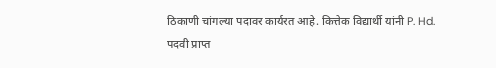ठिकाणी चांगल्या पदावर कार्यरत आहे. कित्तेक विद्यार्थी यांनी P. Hd. पदवी प्राप्त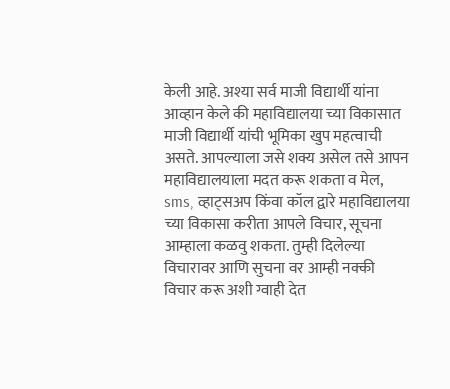केली आहे. अश्या सर्व माजी विद्यार्थी यांना आव्हान केले की महाविद्यालया च्या विकासात माजी विद्यार्थी यांची भूमिका खुप महत्वाची असते. आपल्याला जसे शक्य असेल तसे आपन महाविद्यालयाला मदत करू शकता व मेल, sms, व्हाट्सअप किंवा कॉल द्वारे महाविद्यालया च्या विकासा करीता आपले विचार, सूचना आम्हाला कळवु शकता. तुम्ही दिलेल्या विचारावर आणि सुचना वर आम्ही नक्की विचार करू अशी ग्वाही देत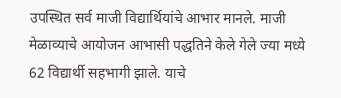उपस्थित सर्व माजी विद्यार्थियांचे आभार मानले. माजी मेळाव्याचे आयोजन आभासी पद्धतिने केले गेले ज्या मध्ये 62 विद्यार्थी सहभागी झाले. याचे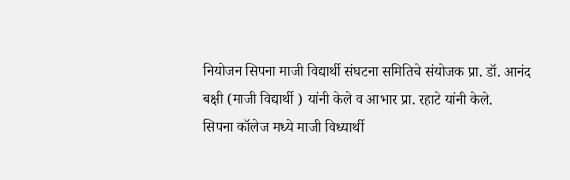नियोजन सिपना माजी विद्यार्थी संघटना समितिचे संयोजक प्रा. डॉ. आनंद बक्षी (माजी विद्यार्थी ) यांनी केले व आभार प्रा. रहाटे यांनी केले.
सिपना कॉलेज मध्ये माजी विध्यार्थी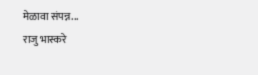मेळावा संपन्न...
राजु भास्करे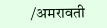/अमरावती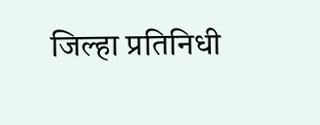जिल्हा प्रतिनिधी